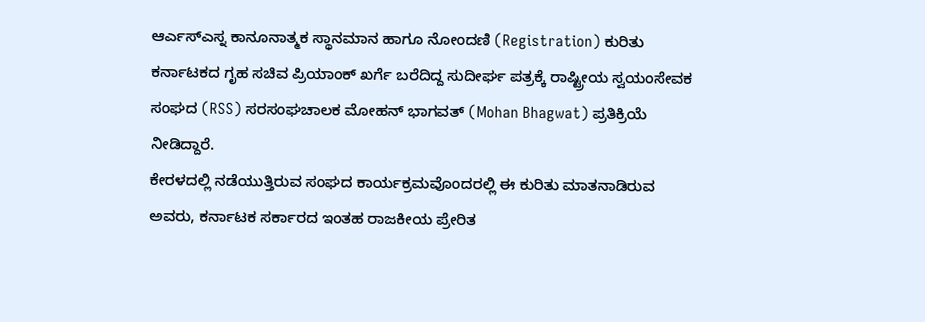ಆರ್ಎಸ್ಎಸ್ನ ಕಾನೂನಾತ್ಮಕ ಸ್ಥಾನಮಾನ ಹಾಗೂ ನೋಂದಣಿ (Registration) ಕುರಿತು ಕರ್ನಾಟಕದ ಗೃಹ ಸಚಿವ ಪ್ರಿಯಾಂಕ್ ಖರ್ಗೆ ಬರೆದಿದ್ದ ಸುದೀರ್ಘ ಪತ್ರಕ್ಕೆ ರಾಷ್ಟ್ರೀಯ ಸ್ವಯಂಸೇವಕ ಸಂಘದ (RSS) ಸರಸಂಘಚಾಲಕ ಮೋಹನ್ ಭಾಗವತ್ (Mohan Bhagwat) ಪ್ರತಿಕ್ರಿಯೆ ನೀಡಿದ್ದಾರೆ.
ಕೇರಳದಲ್ಲಿ ನಡೆಯುತ್ತಿರುವ ಸಂಘದ ಕಾರ್ಯಕ್ರಮವೊಂದರಲ್ಲಿ ಈ ಕುರಿತು ಮಾತನಾಡಿರುವ ಅವರು, ಕರ್ನಾಟಕ ಸರ್ಕಾರದ ಇಂತಹ ರಾಜಕೀಯ ಪ್ರೇರಿತ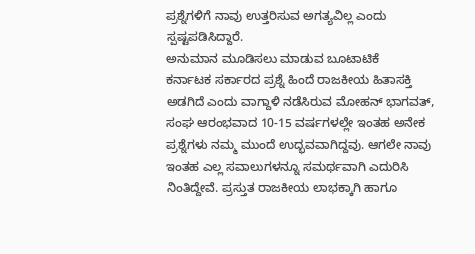ಪ್ರಶ್ನೆಗಳಿಗೆ ನಾವು ಉತ್ತರಿಸುವ ಅಗತ್ಯವಿಲ್ಲ ಎಂದು ಸ್ಪಷ್ಟಪಡಿಸಿದ್ದಾರೆ.
ಅನುಮಾನ ಮೂಡಿಸಲು ಮಾಡುವ ಬೂಟಾಟಿಕೆ
ಕರ್ನಾಟಕ ಸರ್ಕಾರದ ಪ್ರಶ್ನೆ ಹಿಂದೆ ರಾಜಕೀಯ ಹಿತಾಸಕ್ತಿ ಅಡಗಿದೆ ಎಂದು ವಾಗ್ದಾಳಿ ನಡೆಸಿರುವ ಮೋಹನ್ ಭಾಗವತ್, ಸಂಘ ಆರಂಭವಾದ 10-15 ವರ್ಷಗಳಲ್ಲೇ ಇಂತಹ ಅನೇಕ ಪ್ರಶ್ನೆಗಳು ನಮ್ಮ ಮುಂದೆ ಉದ್ಭವವಾಗಿದ್ದವು. ಆಗಲೇ ನಾವು ಇಂತಹ ಎಲ್ಲ ಸವಾಲುಗಳನ್ನೂ ಸಮರ್ಥವಾಗಿ ಎದುರಿಸಿ ನಿಂತಿದ್ದೇವೆ. ಪ್ರಸ್ತುತ ರಾಜಕೀಯ ಲಾಭಕ್ಕಾಗಿ ಹಾಗೂ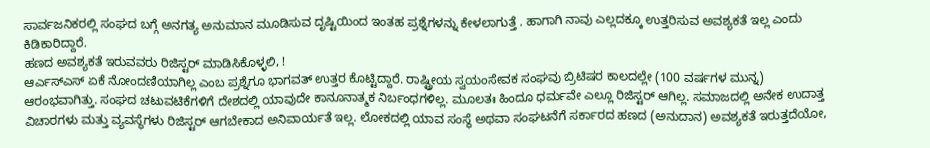ಸಾರ್ವಜನಿಕರಲ್ಲಿ ಸಂಘದ ಬಗ್ಗೆ ಅನಗತ್ಯ ಅನುಮಾನ ಮೂಡಿಸುವ ದೃಷ್ಟಿಯಿಂದ ಇಂತಹ ಪ್ರಶ್ನೆಗಳನ್ನು ಕೇಳಲಾಗುತ್ತೆ . ಹಾಗಾಗಿ ನಾವು ಎಲ್ಲದಕ್ಕೂ ಉತ್ತರಿಸುವ ಅವಶ್ಯಕತೆ ಇಲ್ಲ ಎಂದು ಕಿಡಿಕಾರಿದ್ದಾರೆ.
ಹಣದ ಅವಶ್ಯಕತೆ ಇರುವವರು ರಿಜಿಸ್ಟರ್ ಮಾಡಿಸಿಕೊಳ್ಳಲಿ, !
ಆರ್ಎಸ್ಎಸ್ ಏಕೆ ನೋಂದಣಿಯಾಗಿಲ್ಲ ಎಂಬ ಪ್ರಶ್ನೆಗೂ ಭಾಗವತ್ ಉತ್ತರ ಕೊಟ್ಟಿದ್ದಾರೆ. ರಾಷ್ಟ್ರೀಯ ಸ್ವಯಂಸೇವಕ ಸಂಘವು ಬ್ರಿಟಿಷರ ಕಾಲದಲ್ಲೇ (100 ವರ್ಷಗಳ ಮುನ್ನ) ಆರಂಭವಾಗಿತ್ತು. ಸಂಘದ ಚಟುವಟಿಕೆಗಳಿಗೆ ದೇಶದಲ್ಲಿ ಯಾವುದೇ ಕಾನೂನಾತ್ಮಕ ನಿರ್ಬಂಧಗಳಿಲ್ಲ. ಮೂಲತಃ ಹಿಂದೂ ಧರ್ಮವೇ ಎಲ್ಲೂ ರಿಜಿಸ್ಟರ್ ಆಗಿಲ್ಲ. ಸಮಾಜದಲ್ಲಿ ಅನೇಕ ಉದಾತ್ತ ವಿಚಾರಗಳು ಮತ್ತು ವ್ಯವಸ್ಥೆಗಳು ರಿಜಿಸ್ಟರ್ ಆಗಬೇಕಾದ ಅನಿವಾರ್ಯತೆ ಇಲ್ಲ. ಲೋಕದಲ್ಲಿ ಯಾವ ಸಂಸ್ಥೆ ಅಥವಾ ಸಂಘಟನೆಗೆ ಸರ್ಕಾರದ ಹಣದ (ಅನುದಾನ) ಅವಶ್ಯಕತೆ ಇರುತ್ತದೆಯೋ,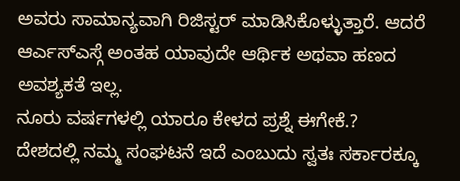ಅವರು ಸಾಮಾನ್ಯವಾಗಿ ರಿಜಿಸ್ಟರ್ ಮಾಡಿಸಿಕೊಳ್ಳುತ್ತಾರೆ. ಆದರೆ ಆರ್ಎಸ್ಎಸ್ಗೆ ಅಂತಹ ಯಾವುದೇ ಆರ್ಥಿಕ ಅಥವಾ ಹಣದ ಅವಶ್ಯಕತೆ ಇಲ್ಲ.
ನೂರು ವರ್ಷಗಳಲ್ಲಿ ಯಾರೂ ಕೇಳದ ಪ್ರಶ್ನೆ ಈಗೇಕೆ.?
ದೇಶದಲ್ಲಿ ನಮ್ಮ ಸಂಘಟನೆ ಇದೆ ಎಂಬುದು ಸ್ವತಃ ಸರ್ಕಾರಕ್ಕೂ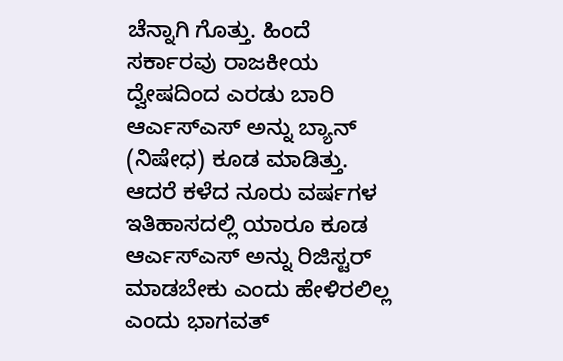ಚೆನ್ನಾಗಿ ಗೊತ್ತು. ಹಿಂದೆ ಸರ್ಕಾರವು ರಾಜಕೀಯ ದ್ವೇಷದಿಂದ ಎರಡು ಬಾರಿ ಆರ್ಎಸ್ಎಸ್ ಅನ್ನು ಬ್ಯಾನ್ (ನಿಷೇಧ) ಕೂಡ ಮಾಡಿತ್ತು. ಆದರೆ ಕಳೆದ ನೂರು ವರ್ಷಗಳ ಇತಿಹಾಸದಲ್ಲಿ ಯಾರೂ ಕೂಡ ಆರ್ಎಸ್ಎಸ್ ಅನ್ನು ರಿಜಿಸ್ಟರ್ ಮಾಡಬೇಕು ಎಂದು ಹೇಳಿರಲಿಲ್ಲ ಎಂದು ಭಾಗವತ್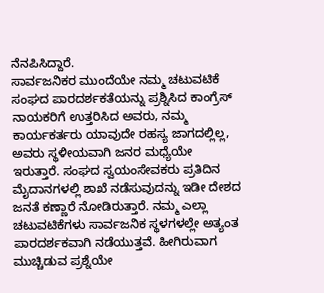ನೆನಪಿಸಿದ್ದಾರೆ.
ಸಾರ್ವಜನಿಕರ ಮುಂದೆಯೇ ನಮ್ಮ ಚಟುವಟಿಕೆ
ಸಂಘದ ಪಾರದರ್ಶಕತೆಯನ್ನು ಪ್ರಶ್ನಿಸಿದ ಕಾಂಗ್ರೆಸ್ ನಾಯಕರಿಗೆ ಉತ್ತರಿಸಿದ ಅವರು, ನಮ್ಮ ಕಾರ್ಯಕರ್ತರು ಯಾವುದೇ ರಹಸ್ಯ ಜಾಗದಲ್ಲಿಲ್ಲ, ಅವರು ಸ್ಥಳೀಯವಾಗಿ ಜನರ ಮಧ್ಯೆಯೇ ಇರುತ್ತಾರೆ. ಸಂಘದ ಸ್ವಯಂಸೇವಕರು ಪ್ರತಿದಿನ ಮೈದಾನಗಳಲ್ಲಿ ಶಾಖೆ ನಡೆಸುವುದನ್ನು ಇಡೀ ದೇಶದ ಜನತೆ ಕಣ್ಣಾರೆ ನೋಡಿರುತ್ತಾರೆ. ನಮ್ಮ ಎಲ್ಲಾ ಚಟುವಟಿಕೆಗಳು ಸಾರ್ವಜನಿಕ ಸ್ಥಳಗಳಲ್ಲೇ ಅತ್ಯಂತ ಪಾರದರ್ಶಕವಾಗಿ ನಡೆಯುತ್ತವೆ. ಹೀಗಿರುವಾಗ ಮುಚ್ಚಿಡುವ ಪ್ರಶ್ನೆಯೇ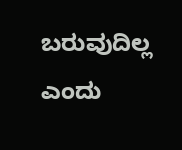ಬರುವುದಿಲ್ಲ ಎಂದು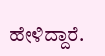ಹೇಳಿದ್ದಾರೆ.